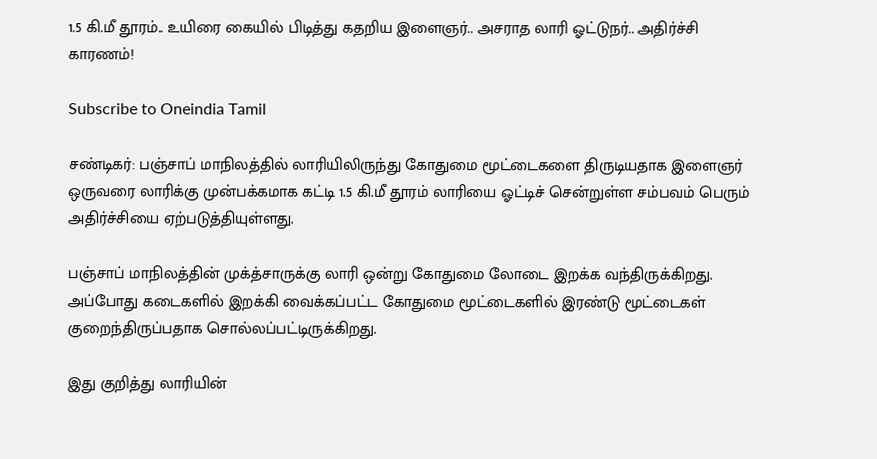1.5 கி.மீ தூரம்.. உயிரை கையில் பிடித்து கதறிய இளைஞர்.. அசராத லாரி ஓட்டுநர்.. அதிர்ச்சி காரணம்!

Subscribe to Oneindia Tamil

சண்டிகர்: பஞ்சாப் மாநிலத்தில் லாரியிலிருந்து கோதுமை மூட்டைகளை திருடியதாக இளைஞர் ஒருவரை லாரிக்கு முன்பக்கமாக கட்டி 1.5 கி.மீ தூரம் லாரியை ஓட்டிச் சென்றுள்ள சம்பவம் பெரும் அதிர்ச்சியை ஏற்படுத்தியுள்ளது.

பஞ்சாப் மாநிலத்தின் முக்த்சாருக்கு லாரி ஒன்று கோதுமை லோடை இறக்க வந்திருக்கிறது. அப்போது கடைகளில் இறக்கி வைக்கப்பட்ட கோதுமை மூட்டைகளில் இரண்டு மூட்டைகள் குறைந்திருப்பதாக சொல்லப்பட்டிருக்கிறது.

இது குறித்து லாரியின்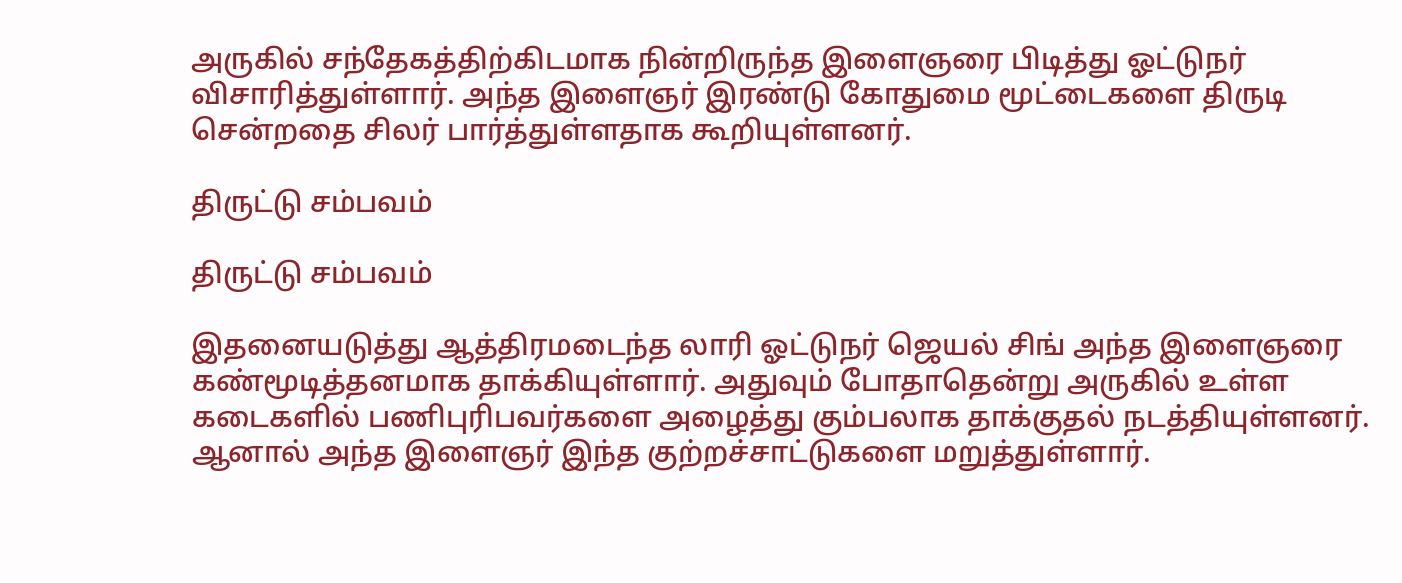அருகில் சந்தேகத்திற்கிடமாக நின்றிருந்த இளைஞரை பிடித்து ஓட்டுநர் விசாரித்துள்ளார். அந்த இளைஞர் இரண்டு கோதுமை மூட்டைகளை திருடி சென்றதை சிலர் பார்த்துள்ளதாக கூறியுள்ளனர்.

திருட்டு சம்பவம்

திருட்டு சம்பவம்

இதனையடுத்து ஆத்திரமடைந்த லாரி ஓட்டுநர் ஜெயல் சிங் அந்த இளைஞரை கண்மூடித்தனமாக தாக்கியுள்ளார். அதுவும் போதாதென்று அருகில் உள்ள கடைகளில் பணிபுரிபவர்களை அழைத்து கும்பலாக தாக்குதல் நடத்தியுள்ளனர். ஆனால் அந்த இளைஞர் இந்த குற்றச்சாட்டுகளை மறுத்துள்ளார்.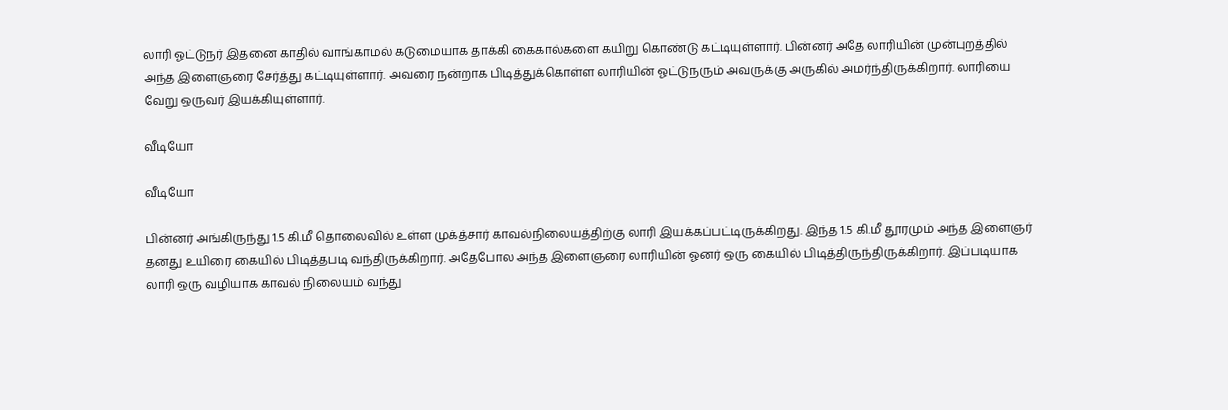லாரி ஓட்டுநர் இதனை காதில் வாங்காமல் கடுமையாக தாக்கி கைகால்களை கயிறு கொண்டு கட்டியுள்ளார். பின்னர் அதே லாரியின் முன்புறத்தில் அந்த இளைஞரை சேர்த்து கட்டியுள்ளார். அவரை நன்றாக பிடித்துக்கொள்ள லாரியின் ஓட்டுநரும் அவருக்கு அருகில் அமர்ந்திருக்கிறார். லாரியை வேறு ஒருவர் இயக்கியுள்ளார்.

வீடியோ

வீடியோ

பின்னர் அங்கிருந்து 1.5 கி.மீ தொலைவில் உள்ள முக்த்சார் காவல்நிலையத்திற்கு லாரி இயக்கப்பட்டிருக்கிறது. இந்த 1.5 கி.மீ தூரமும் அந்த இளைஞர் தனது உயிரை கையில் பிடித்தபடி வந்திருக்கிறார். அதேபோல அந்த இளைஞரை லாரியின் ஓனர் ஒரு கையில் பிடித்திருந்திருக்கிறார். இப்படியாக லாரி ஒரு வழியாக காவல் நிலையம் வந்து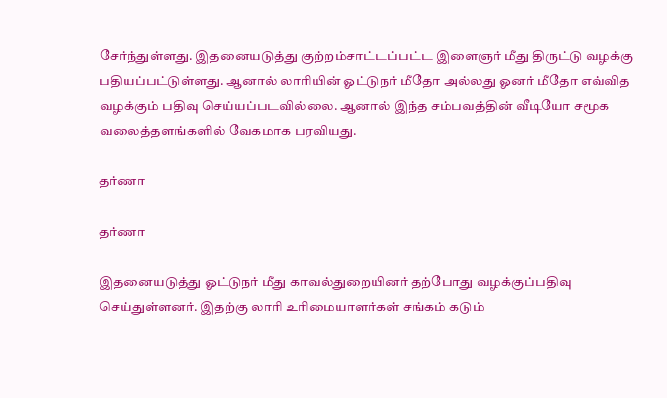சேர்ந்துள்ளது. இதனையடுத்து குற்றம்சாட்டப்பட்ட இளைஞர் மீது திருட்டு வழக்கு பதியப்பட்டுள்ளது. ஆனால் லாரியின் ஓட்டுநர் மீதோ அல்லது ஓனர் மீதோ எவ்வித வழக்கும் பதிவு செய்யப்படவில்லை. ஆனால் இந்த சம்பவத்தின் வீடியோ சமூக வலைத்தளங்களில் வேகமாக பரவியது.

தர்ணா

தர்ணா

இதனையடுத்து ஓட்டுநர் மீது காவல்துறையினர் தற்போது வழக்குப்பதிவு செய்துள்ளனர். இதற்கு லாரி உரிமையாளர்கள் சங்கம் கடும்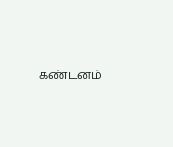கண்டனம்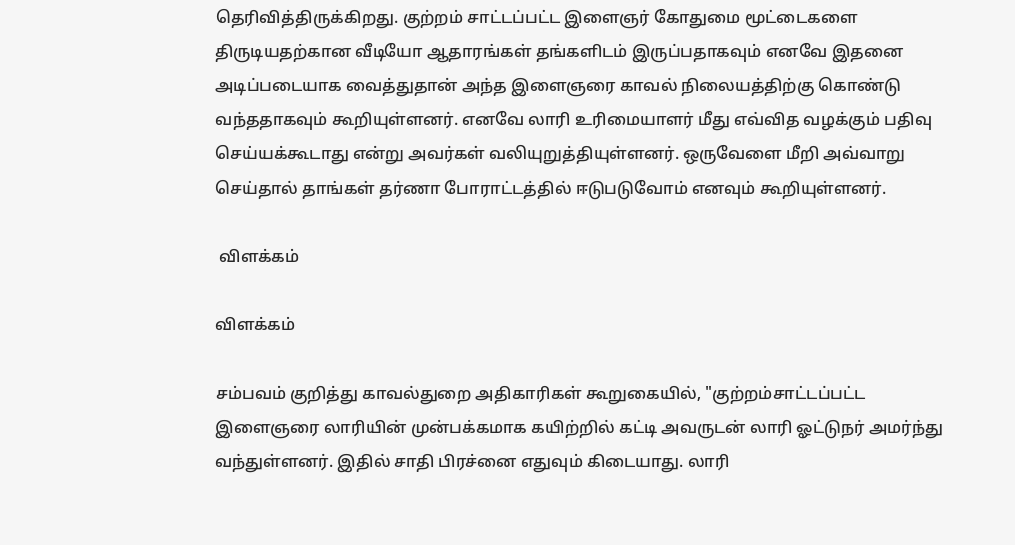தெரிவித்திருக்கிறது. குற்றம் சாட்டப்பட்ட இளைஞர் கோதுமை மூட்டைகளை திருடியதற்கான வீடியோ ஆதாரங்கள் தங்களிடம் இருப்பதாகவும் எனவே இதனை அடிப்படையாக வைத்துதான் அந்த இளைஞரை காவல் நிலையத்திற்கு கொண்டு வந்ததாகவும் கூறியுள்ளனர். எனவே லாரி உரிமையாளர் மீது எவ்வித வழக்கும் பதிவு செய்யக்கூடாது என்று அவர்கள் வலியுறுத்தியுள்ளனர். ஒருவேளை மீறி அவ்வாறு செய்தால் தாங்கள் தர்ணா போராட்டத்தில் ஈடுபடுவோம் எனவும் கூறியுள்ளனர்.

 விளக்கம்

விளக்கம்

சம்பவம் குறித்து காவல்துறை அதிகாரிகள் கூறுகையில், "குற்றம்சாட்டப்பட்ட இளைஞரை லாரியின் முன்பக்கமாக கயிற்றில் கட்டி அவருடன் லாரி ஓட்டுநர் அமர்ந்து வந்துள்ளனர். இதில் சாதி பிரச்னை எதுவும் கிடையாது. லாரி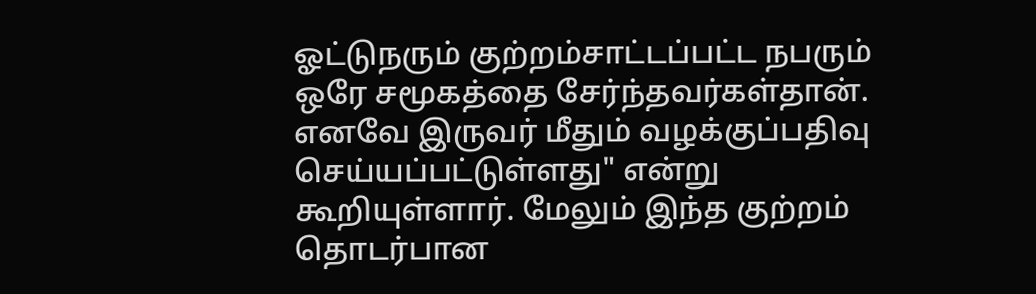ஓட்டுநரும் குற்றம்சாட்டப்பட்ட நபரும் ஒரே சமூகத்தை சேர்ந்தவர்கள்தான். எனவே இருவர் மீதும் வழக்குப்பதிவு செய்யப்பட்டுள்ளது" என்று கூறியுள்ளார். மேலும் இந்த குற்றம் தொடர்பான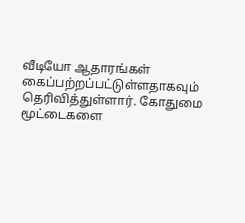வீடியோ ஆதாரங்கள் கைப்பற்றப்பட்டுள்ளதாகவும் தெரிவித்துள்ளார். கோதுமை மூட்டைகளை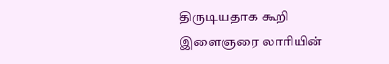திருடியதாக கூறி இளைஞரை லாரியின்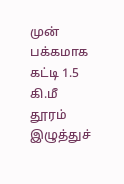முன் பக்கமாக கட்டி 1.5 கி.மீ தூரம் இழுத்துச்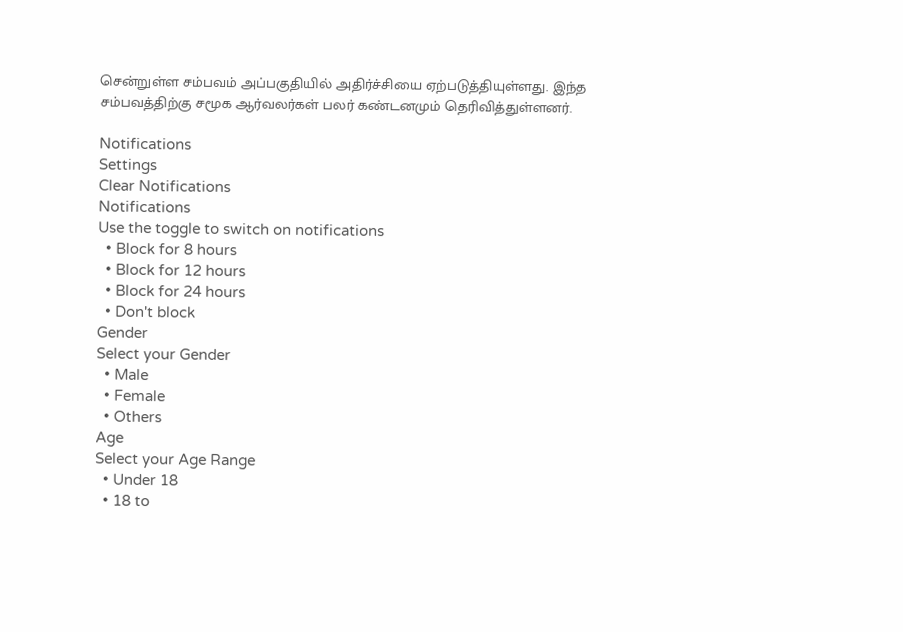சென்றுள்ள சம்பவம் அப்பகுதியில் அதிர்ச்சியை ஏற்படுத்தியுள்ளது. இந்த சம்பவத்திற்கு சமூக ஆர்வலர்கள் பலர் கண்டனமும் தெரிவித்துள்ளனர்.

Notifications
Settings
Clear Notifications
Notifications
Use the toggle to switch on notifications
  • Block for 8 hours
  • Block for 12 hours
  • Block for 24 hours
  • Don't block
Gender
Select your Gender
  • Male
  • Female
  • Others
Age
Select your Age Range
  • Under 18
  • 18 to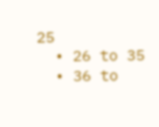25
  • 26 to 35
  • 36 to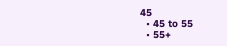45
  • 45 to 55
  • 55+